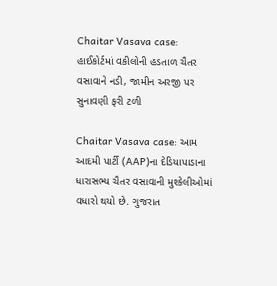Chaitar Vasava case: હાઈકોર્ટમાં વકીલોની હડતાળ ચૈતર વસાવાને નડી, જામીન અરજી પર સુનાવણી ફરી ટળી

Chaitar Vasava case: આમ આદમી પાર્ટી (AAP)ના દેડિયાપાડાના ધારાસભ્ય ચૈતર વસાવાની મુશ્કેલીઓમાં વધારો થયો છે. ગુજરાત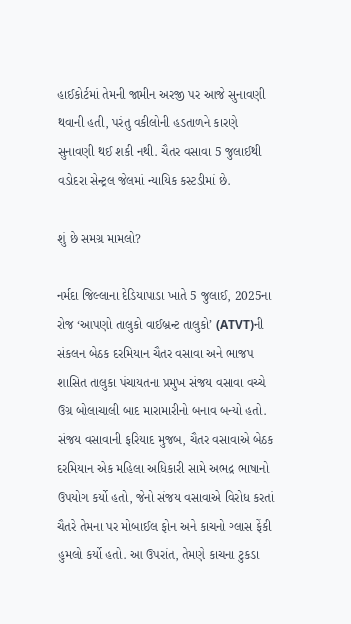હાઈકોર્ટમાં તેમની જામીન અરજી પર આજે સુનાવણી થવાની હતી, પરંતુ વકીલોની હડતાળને કારણે સુનાવણી થઈ શકી નથી. ચૈતર વસાવા 5 જુલાઈથી વડોદરા સેન્ટ્રલ જેલમાં ન્યાયિક કસ્ટડીમાં છે.

શું છે સમગ્ર મામલો?

નર્મદા જિલ્લાના દેડિયાપાડા ખાતે 5 જુલાઈ, 2025ના રોજ ‘આપણો તાલુકો વાઈબ્રન્ટ તાલુકો’ (ATVT)ની સંકલન બેઠક દરમિયાન ચૈતર વસાવા અને ભાજપ શાસિત તાલુકા પંચાયતના પ્રમુખ સંજય વસાવા વચ્ચે ઉગ્ર બોલાચાલી બાદ મારામારીનો બનાવ બન્યો હતો. સંજય વસાવાની ફરિયાદ મુજબ, ચૈતર વસાવાએ બેઠક દરમિયાન એક મહિલા અધિકારી સામે અભદ્ર ભાષાનો ઉપયોગ કર્યો હતો, જેનો સંજય વસાવાએ વિરોધ કરતાં ચૈતરે તેમના પર મોબાઈલ ફોન અને કાચનો ગ્લાસ ફેંકી હુમલો કર્યો હતો. આ ઉપરાંત, તેમણે કાચના ટુકડા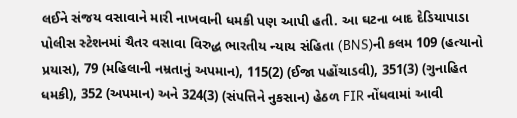લઈને સંજય વસાવાને મારી નાખવાની ધમકી પણ આપી હતી. આ ઘટના બાદ દેડિયાપાડા પોલીસ સ્ટેશનમાં ચૈતર વસાવા વિરુદ્ધ ભારતીય ન્યાય સંહિતા (BNS)ની કલમ 109 (હત્યાનો પ્રયાસ), 79 (મહિલાની નમ્રતાનું અપમાન), 115(2) (ઈજા પહોંચાડવી), 351(3) (ગુનાહિત ધમકી), 352 (અપમાન) અને 324(3) (સંપત્તિને નુકસાન) હેઠળ FIR નોંધવામાં આવી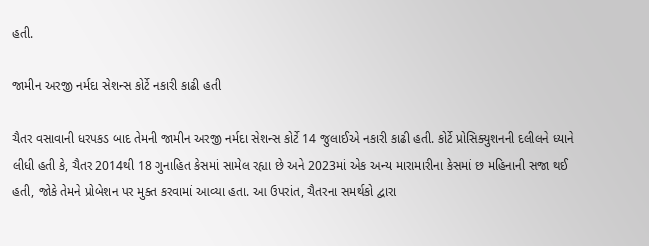હતી.

જામીન અરજી નર્મદા સેશન્સ કોર્ટે નકારી કાઢી હતી

ચૈતર વસાવાની ધરપકડ બાદ તેમની જામીન અરજી નર્મદા સેશન્સ કોર્ટે 14 જુલાઈએ નકારી કાઢી હતી. કોર્ટે પ્રોસિક્યુશનની દલીલને ધ્યાને લીધી હતી કે, ચૈતર 2014થી 18 ગુનાહિત કેસમાં સામેલ રહ્યા છે અને 2023માં એક અન્ય મારામારીના કેસમાં છ મહિનાની સજા થઈ હતી, જોકે તેમને પ્રોબેશન પર મુક્ત કરવામાં આવ્યા હતા. આ ઉપરાંત, ચૈતરના સમર્થકો દ્વારા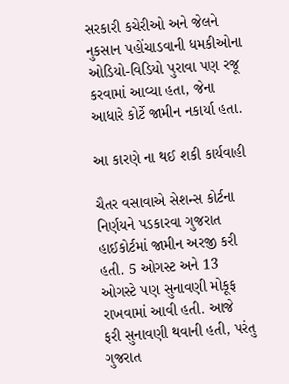સરકારી કચેરીઓ અને જેલને નુકસાન પહોંચાડવાની ધમકીઓના ઓડિયો-વિડિયો પુરાવા પણ રજૂ કરવામાં આવ્યા હતા, જેના આધારે કોર્ટે જામીન નકાર્યા હતા.

આ કારણે ના થઈ શકી કાર્યવાહી

ચૈતર વસાવાએ સેશન્સ કોર્ટના નિર્ણયને પડકારવા ગુજરાત હાઈકોર્ટમાં જામીન અરજી કરી હતી. 5 ઓગસ્ટ અને 13 ઓગસ્ટે પણ સુનાવણી મોકૂફ રાખવામાં આવી હતી. આજે
ફરી સુનાવણી થવાની હતી, પરંતુ ગુજરાત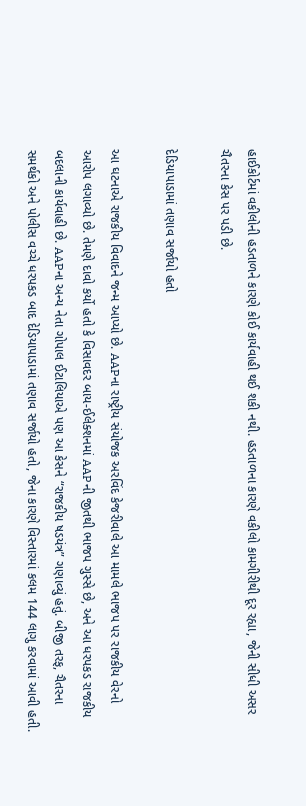હાઈકોર્ટમાં વકીલોની હડતાળને કારણે કોઈ કાર્યવાહી થઈ શકી નથી. હડતાળના કારણે વકીલો કામગીરીથી દૂર રહ્યા, જેની સીધી અસર ચૈતરના કેસ પર પડી છે.

દેડિયાપાડામાં તણાવ સર્જાયો હતો

આ ઘટનાએ રાજકીય વિવાદને જન્મ આપ્યો છે. AAPના રાષ્ટ્રીય સંયોજક અરવિંદ કેજરીવાલે આ મામલે ભાજપ પર રાજકીય વેરનો આરોપ લગાવ્યો છે. તેમણે દાવો કર્યો હતો કે વિસાવદર બાય-ઈલેક્શનમાં AAPની જીતથી ભાજપ ગુસ્સે છે, અને આ ધરપકડ રાજકીય બદલાની કાર્યવાહી છે. AAPના અન્ય નેતા ગોપાલ ઈટાલિયાએ પણ આ કેસને “રાજકીય ષડયંત્ર” ગણાવ્યું હતું. બીજી તરફ, ચૈતરના સમર્થકો અને પોલીસ વચ્ચે ધરપકડ બાદ દેડિયાપાડામાં તણાવ સર્જાયો હતો, જેના કારણે વિસ્તારમાં કલમ 144 લાગુ કરવામાં આવી હતી.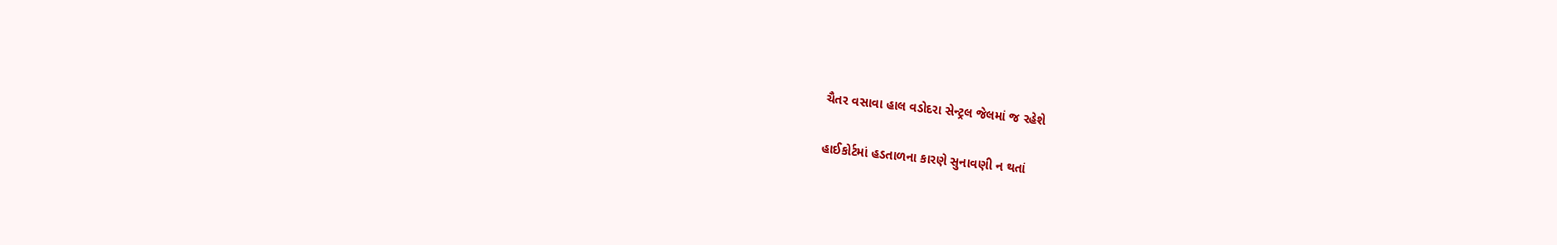ચૈતર વસાવા હાલ વડોદરા સેન્ટ્રલ જેલમાં જ રહેશે

હાઈકોર્ટમાં હડતાળના કારણે સુનાવણી ન થતાં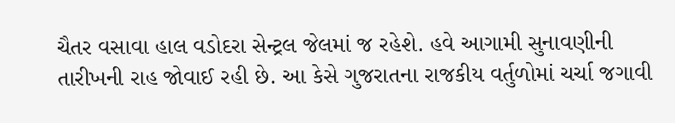ચૈતર વસાવા હાલ વડોદરા સેન્ટ્રલ જેલમાં જ રહેશે. હવે આગામી સુનાવણીની તારીખની રાહ જોવાઈ રહી છે. આ કેસે ગુજરાતના રાજકીય વર્તુળોમાં ચર્ચા જગાવી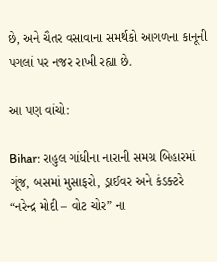છે, અને ચૈતર વસાવાના સમર્થકો આગળના કાનૂની પગલાં પર નજર રાખી રહ્યા છે.

આ પણ વાંચો:

Bihar: રાહુલ ગાંધીના નારાની સમગ્ર બિહારમાં ગૂંજ, બસમાં મુસાફરો, ડ્રાઈવર અને કંડક્ટરે “નરેન્દ્ર મોદી – વોટ ચોર” ના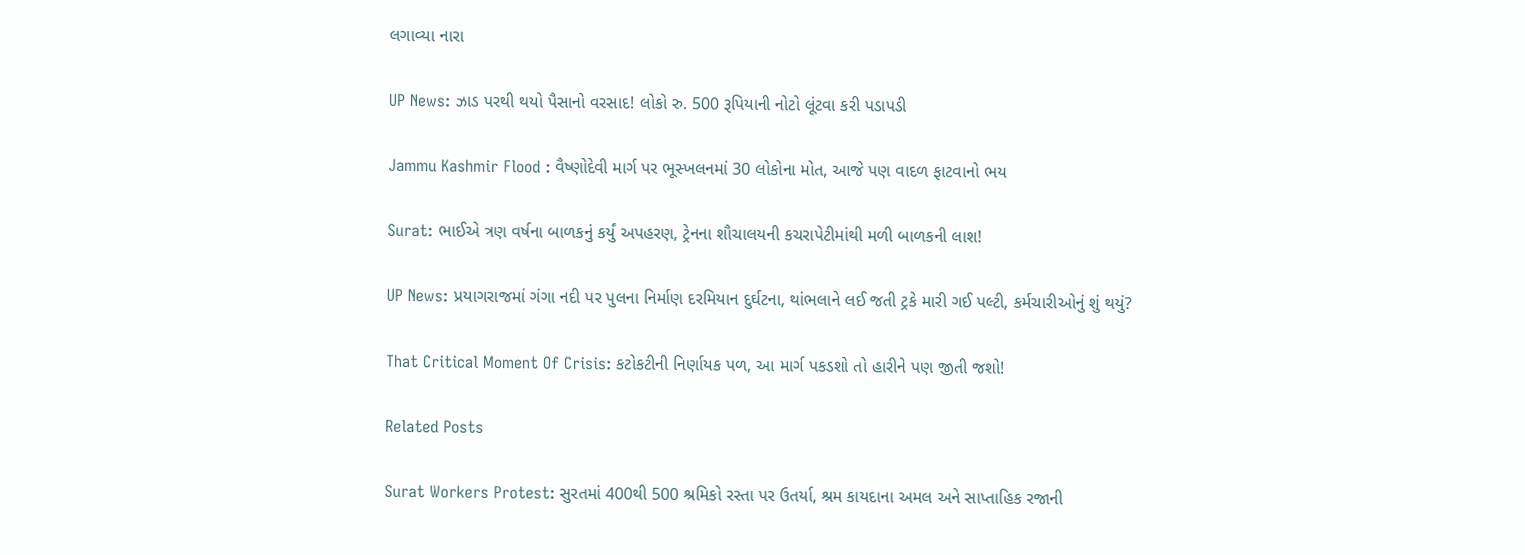લગાવ્યા નારા

UP News: ઝાડ પરથી થયો પૈસાનો વરસાદ! લોકો રુ. 500 રૂપિયાની નોટો લૂંટવા કરી પડાપડી

Jammu Kashmir Flood : વૈષ્ણોદેવી માર્ગ પર ભૂસ્ખલનમાં 30 લોકોના મોત, આજે પણ વાદળ ફાટવાનો ભય

Surat: ભાઈએ ત્રણ વર્ષના બાળકનું કર્યું અપહરણ, ટ્રેનના શૌચાલયની કચરાપેટીમાંથી મળી બાળકની લાશ!

UP News: પ્રયાગરાજમાં ગંગા નદી પર પુલના નિર્માણ દરમિયાન દુર્ઘટના, થાંભલાને લઈ જતી ટ્રકે મારી ગઈ પલ્ટી, કર્મચારીઓનું શું થયું?

That Critical Moment Of Crisis: કટોકટીની નિર્ણાયક પળ, આ માર્ગ પકડશો તો હારીને પણ જીતી જશો!

Related Posts

Surat Workers Protest: સુરતમાં 400થી 500 શ્રમિકો રસ્તા પર ઉતર્યા, શ્રમ કાયદાના અમલ અને સાપ્તાહિક રજાની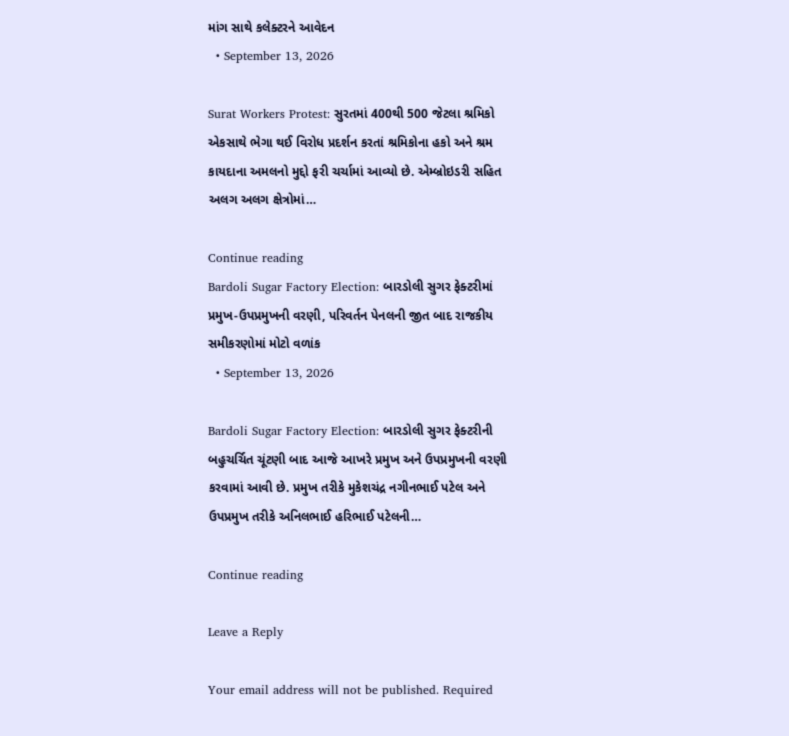માંગ સાથે કલેક્ટરને આવેદન
  • September 13, 2026

Surat Workers Protest: સુરતમાં 400થી 500 જેટલા શ્રમિકો એકસાથે ભેગા થઈ વિરોધ પ્રદર્શન કરતાં શ્રમિકોના હકો અને શ્રમ કાયદાના અમલનો મુદ્દો ફરી ચર્ચામાં આવ્યો છે. એમ્બ્રોઇડરી સહિત અલગ અલગ ક્ષેત્રોમાં…

Continue reading
Bardoli Sugar Factory Election: બારડોલી સુગર ફેક્ટરીમાં પ્રમુખ-ઉપપ્રમુખની વરણી, પરિવર્તન પેનલની જીત બાદ રાજકીય સમીકરણોમાં મોટો વળાંક
  • September 13, 2026

Bardoli Sugar Factory Election: બારડોલી સુગર ફેક્ટરીની બહુચર્ચિત ચૂંટણી બાદ આજે આખરે પ્રમુખ અને ઉપપ્રમુખની વરણી કરવામાં આવી છે. પ્રમુખ તરીકે મુકેશચંદ્ર નગીનભાઈ પટેલ અને ઉપપ્રમુખ તરીકે અનિલભાઈ હરિભાઈ પટેલની…

Continue reading

Leave a Reply

Your email address will not be published. Required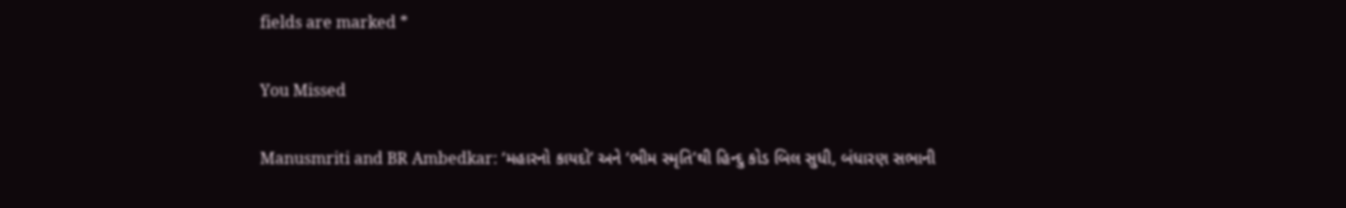fields are marked *

You Missed

Manusmriti and BR Ambedkar: ‘મહારનો કાયદો’ અને ‘ભીમ સ્મૃતિ’થી હિન્દુ કોડ બિલ સુધી, બંધારણ સભાની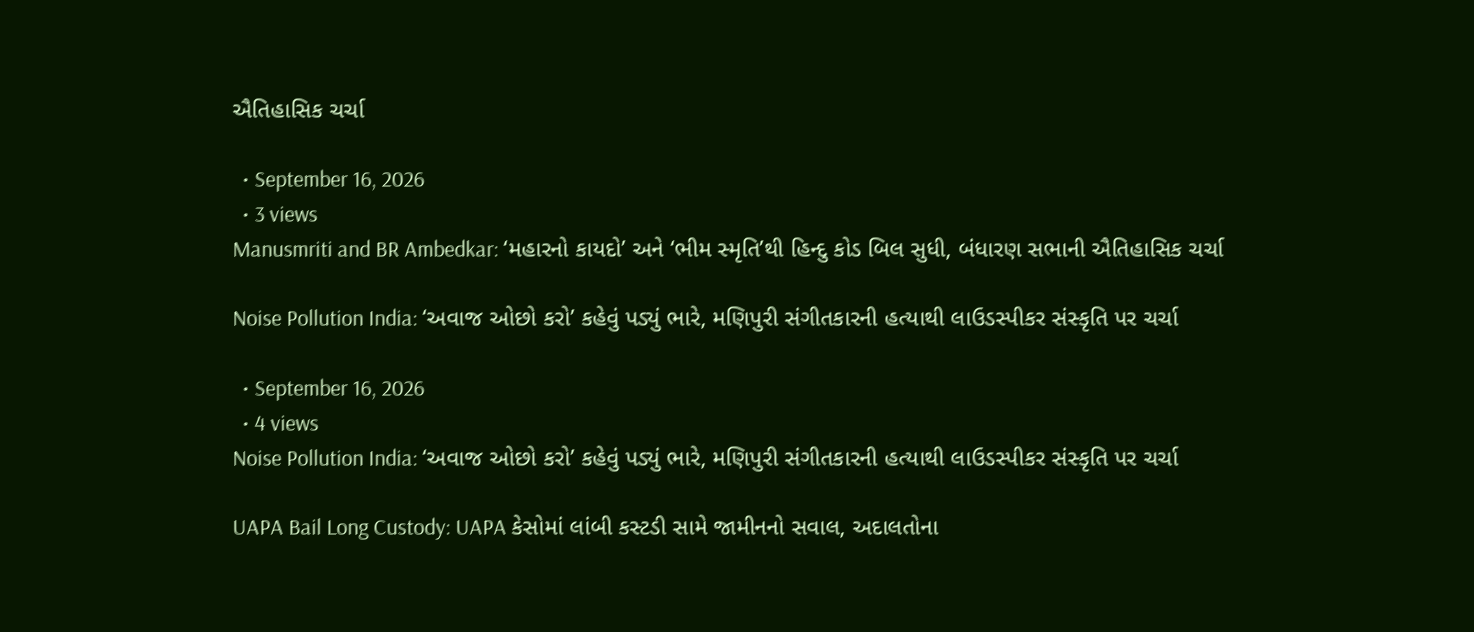ઐતિહાસિક ચર્ચા

  • September 16, 2026
  • 3 views
Manusmriti and BR Ambedkar: ‘મહારનો કાયદો’ અને ‘ભીમ સ્મૃતિ’થી હિન્દુ કોડ બિલ સુધી, બંધારણ સભાની ઐતિહાસિક ચર્ચા

Noise Pollution India: ‘અવાજ ઓછો કરો’ કહેવું પડ્યું ભારે, મણિપુરી સંગીતકારની હત્યાથી લાઉડસ્પીકર સંસ્કૃતિ પર ચર્ચા

  • September 16, 2026
  • 4 views
Noise Pollution India: ‘અવાજ ઓછો કરો’ કહેવું પડ્યું ભારે, મણિપુરી સંગીતકારની હત્યાથી લાઉડસ્પીકર સંસ્કૃતિ પર ચર્ચા

UAPA Bail Long Custody: UAPA કેસોમાં લાંબી કસ્ટડી સામે જામીનનો સવાલ, અદાલતોના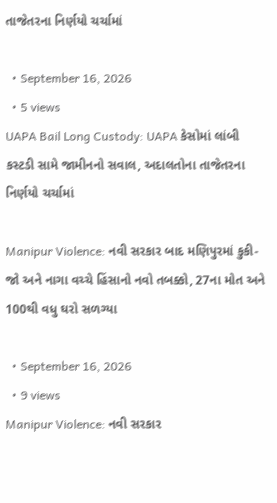તાજેતરના નિર્ણયો ચર્ચામાં

  • September 16, 2026
  • 5 views
UAPA Bail Long Custody: UAPA કેસોમાં લાંબી કસ્ટડી સામે જામીનનો સવાલ, અદાલતોના તાજેતરના નિર્ણયો ચર્ચામાં

Manipur Violence: નવી સરકાર બાદ મણિપુરમાં કુકી-જો અને નાગા વચ્ચે હિંસાનો નવો તબક્કો, 27ના મોત અને 100થી વધુ ઘરો સળગ્યા

  • September 16, 2026
  • 9 views
Manipur Violence: નવી સરકાર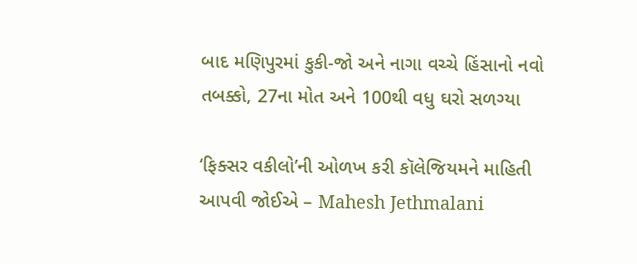બાદ મણિપુરમાં કુકી-જો અને નાગા વચ્ચે હિંસાનો નવો તબક્કો, 27ના મોત અને 100થી વધુ ઘરો સળગ્યા

‘ફિક્સર વકીલો’ની ઓળખ કરી કૉલેજિયમને માહિતી આપવી જોઈએ – Mahesh Jethmalani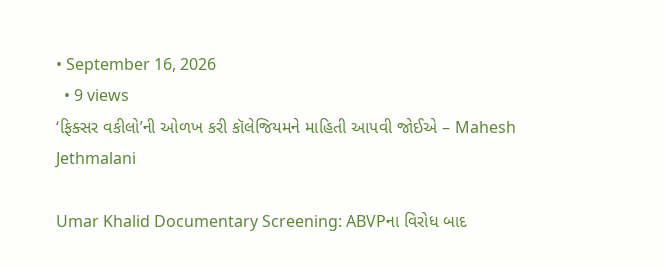• September 16, 2026
  • 9 views
‘ફિક્સર વકીલો’ની ઓળખ કરી કૉલેજિયમને માહિતી આપવી જોઈએ – Mahesh Jethmalani

Umar Khalid Documentary Screening: ABVPના વિરોધ બાદ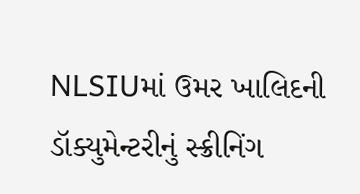NLSIUમાં ઉમર ખાલિદની ડૉક્યુમેન્ટરીનું સ્ક્રીનિંગ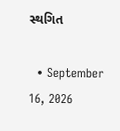સ્થગિત

  • September 16, 2026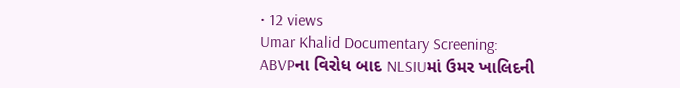• 12 views
Umar Khalid Documentary Screening: ABVPના વિરોધ બાદ NLSIUમાં ઉમર ખાલિદની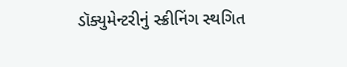ડૉક્યુમેન્ટરીનું સ્ક્રીનિંગ સ્થગિત